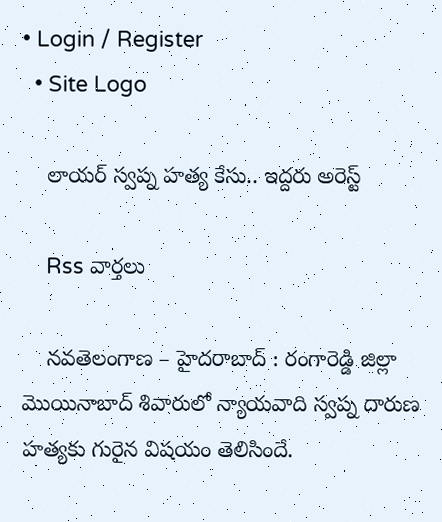• Login / Register
  • Site Logo

    లాయర్ స్వప్న హత్య కేసు.. ఇద్దరు అరెస్ట్

    Rss వార్తలు

    నవతెలంగాణ – హైదరాబాద్ : రంగారెడ్డి జిల్లా మొయినాబాద్‌ శివారులో న్యాయవాది స్వప్న దారుణ హత్యకు గురైన విషయం తెలిసిందే.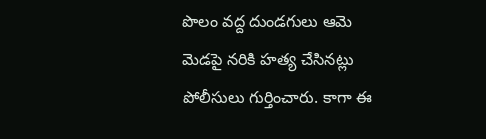పొలం వద్ద దుండగులు ఆమె మెడపై నరికి హత్య చేసినట్లు పోలీసులు గుర్తించారు. కాగా ఈ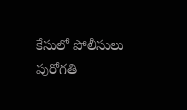కేసులో పోలీసులు పురోగతి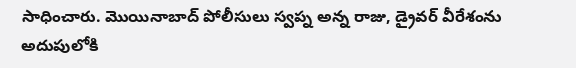సాధించారు. మొయినాబాద్ పోలీసులు స్వప్న అన్న రాజు, డ్రైవర్ వీరేశంను అదుపులోకి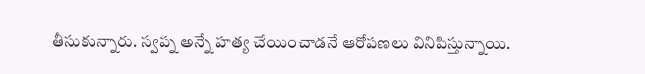తీసుకున్నారు. స్వప్న అన్నే హత్య చేయించాడనే ఆరోపణలు వినిపిస్తున్నాయి.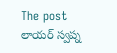The post లాయర్ స్వప్న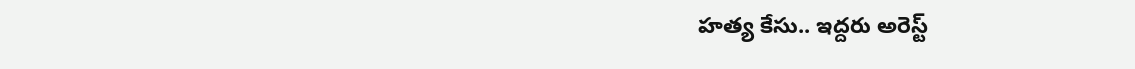హత్య కేసు.. ఇద్దరు అరెస్ట్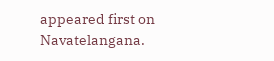appeared first on Navatelangana.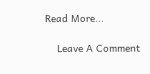Read More...

    Leave A Comment